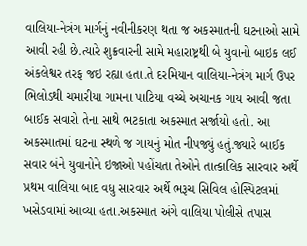વાલિયા-નેત્રંગ માર્ગનું નવીનીકરણ થતા જ અકસ્માતની ઘટનાઓ સામે આવી રહી છે.ત્યારે શુક્રવારની સામે મહારાષ્ટ્રથી બે યુવાનો બાઇક લઈ અંકલેશ્વર તરફ જઇ રહ્યા હતા.તે દરમિયાન વાલિયા-નેત્રંગ માર્ગ ઉપર ભિલોડથી ચમારીયા ગામના પાટિયા વચ્ચે અચાનક ગાય આવી જતા બાઈક સવારો તેના સાથે ભટકાતા અકસ્માત સર્જાયો હતો. આ અકસ્માતમાં ઘટના સ્થળે જ ગાયનું મોત નીપજ્યું હતું.જ્યારે બાઈક સવાર બંને યુવાનોને ઇજાઓ પહોંચતા તેઓને તાત્કાલિક સારવાર અર્થે પ્રથમ વાલિયા બાદ વધુ સારવાર અર્થે ભરૂચ સિવિલ હોસ્પિટલમાં ખસેડવામાં આવ્યા હતા.અકસ્માત અંગે વાલિયા પોલીસે તપાસ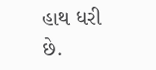હાથ ધરી છે.